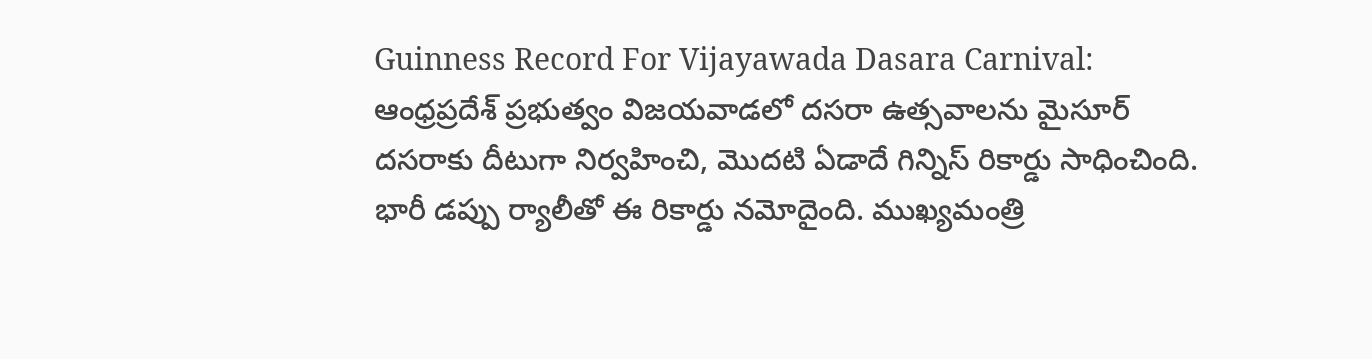Guinness Record For Vijayawada Dasara Carnival: ఆంధ్రప్రదేశ్ ప్రభుత్వం విజయవాడలో దసరా ఉత్సవాలను మైసూర్ దసరాకు దీటుగా నిర్వహించి, మొదటి ఏడాదే గిన్నిస్ రికార్డు సాధించింది. భారీ డప్పు ర్యాలీతో ఈ రికార్డు నమోదైంది. ముఖ్యమంత్రి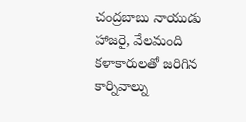చంద్రబాబు నాయుడు హాజరై, వేలమంది కళాకారులతో జరిగిన కార్నివాల్ను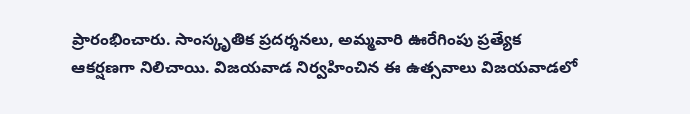ప్రారంభించారు. సాంస్కృతిక ప్రదర్శనలు, అమ్మవారి ఊరేగింపు ప్రత్యేక ఆకర్షణగా నిలిచాయి. విజయవాడ నిర్వహించిన ఈ ఉత్సవాలు విజయవాడలో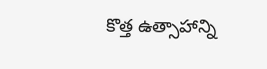కొత్త ఉత్సాహాన్ని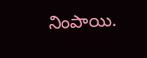నింపాయి.